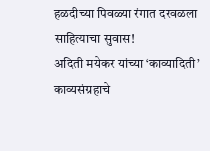हळदीच्या पिवळ्या रंगात दरवळला साहित्याचा सुवास!
अदिती मयेकर यांच्या ‘काव्यादिती’ काव्यसंग्रहाचे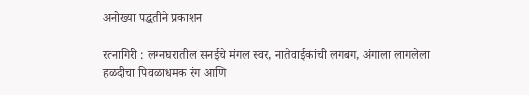अनोख्या पद्धतीने प्रकाशन

रत्नागिरी : लग्नघरातील सनईचे मंगल स्वर, नातेवाईकांची लगबग, अंगाला लागलेला हळदीचा पिवळाधमक रंग आणि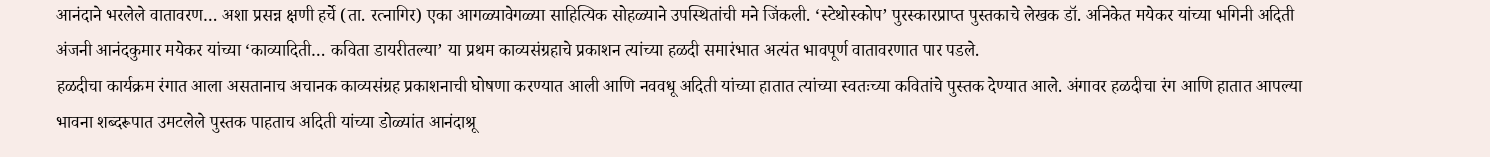आनंदाने भरलेले वातावरण… अशा प्रसन्न क्षणी हर्चे (ता. रत्नागिर) एका आगळ्यावेगळ्या साहित्यिक सोहळ्याने उपस्थितांची मने जिंकली. ‘स्टेथोस्कोप’ पुरस्कारप्राप्त पुस्तकाचे लेखक डॉ. अनिकेत मयेकर यांच्या भगिनी अदिती अंजनी आनंदकुमार मयेकर यांच्या ‘काव्यादिती… कविता डायरीतल्या’ या प्रथम काव्यसंग्रहाचे प्रकाशन त्यांच्या हळदी समारंभात अत्यंत भावपूर्ण वातावरणात पार पडले.
हळदीचा कार्यक्रम रंगात आला असतानाच अचानक काव्यसंग्रह प्रकाशनाची घोषणा करण्यात आली आणि नववधू अदिती यांच्या हातात त्यांच्या स्वतःच्या कवितांचे पुस्तक देण्यात आले. अंगावर हळदीचा रंग आणि हातात आपल्या भावना शब्दरूपात उमटलेले पुस्तक पाहताच अदिती यांच्या डोळ्यांत आनंदाश्रू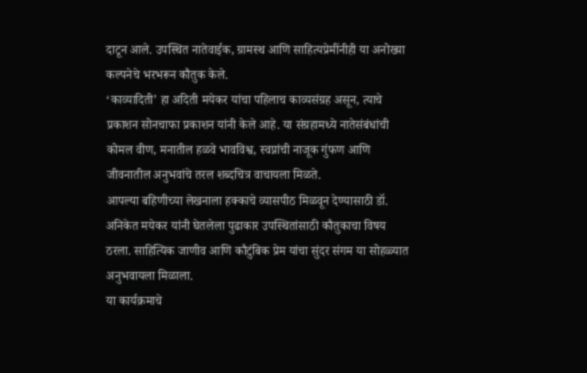दाटून आले. उपस्थित नातेवाईक, ग्रामस्थ आणि साहित्यप्रेमींनीही या अनोख्या कल्पनेचे भरभरून कौतुक केले.
‘काव्यादिती’ हा अदिती मयेकर यांचा पहिलाच काव्यसंग्रह असून, त्याचे प्रकाशन सोनचाफा प्रकाशन यांनी केले आहे. या संग्रहामध्ये नातेसंबंधांची कोमल वीण, मनातील हळवे भावविश्व, स्वप्नांची नाजूक गुंफण आणि जीवनातील अनुभवांचे तरल शब्दचित्र वाचायला मिळते.
आपल्या बहिणीच्या लेखनाला हक्काचे व्यासपीठ मिळवून देण्यासाठी डॉ. अनिकेत मयेकर यांनी घेतलेला पुढाकार उपस्थितांसाठी कौतुकाचा विषय ठरला. साहित्यिक जाणीव आणि कौटुंबिक प्रेम यांचा सुंदर संगम या सोहळ्यात अनुभवायला मिळाला.
या कार्यक्रमाचे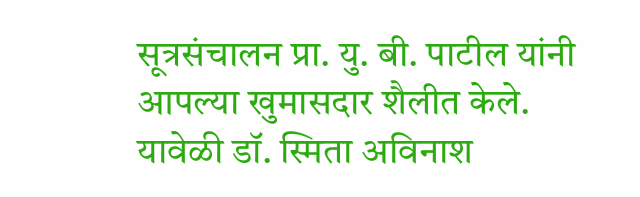सूत्रसंचालन प्रा. यु. बी. पाटील यांनी आपल्या खुमासदार शैलीत केले. यावेळी डॉ. स्मिता अविनाश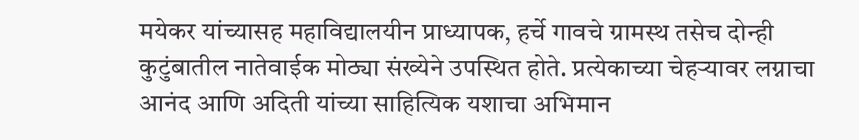मयेकर यांच्यासह महाविद्यालयीन प्राध्यापक, हर्चे गावचे ग्रामस्थ तसेच दोन्ही कुटुंबातील नातेवाईक मोठ्या संख्येने उपस्थित होते. प्रत्येकाच्या चेहऱ्यावर लग्नाचा आनंद आणि अदिती यांच्या साहित्यिक यशाचा अभिमान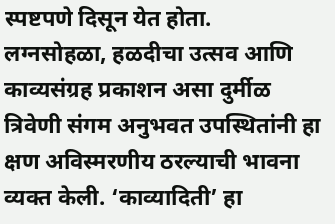स्पष्टपणे दिसून येत होता.
लग्नसोहळा, हळदीचा उत्सव आणि काव्यसंग्रह प्रकाशन असा दुर्मीळ त्रिवेणी संगम अनुभवत उपस्थितांनी हा क्षण अविस्मरणीय ठरल्याची भावना व्यक्त केली. ‘काव्यादिती’ हा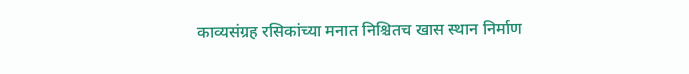काव्यसंग्रह रसिकांच्या मनात निश्चितच खास स्थान निर्माण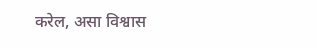करेल, असा विश्वास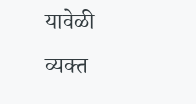यावेळी व्यक्त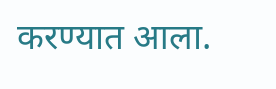करण्यात आला.